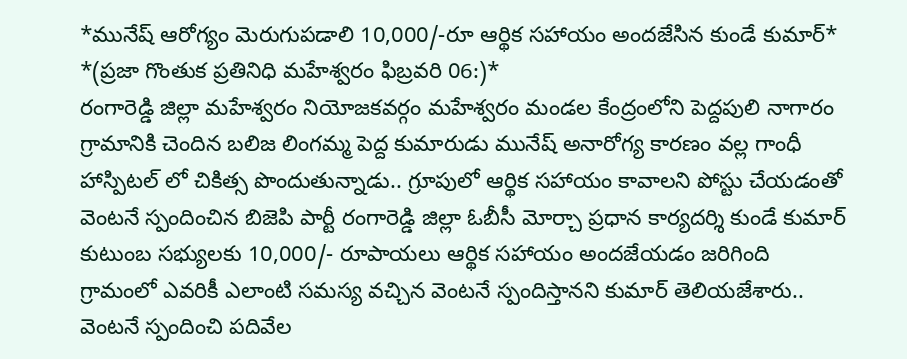*మునేష్ ఆరోగ్యం మెరుగుపడాలి 10,000/-రూ ఆర్థిక సహాయం అందజేసిన కుండే కుమార్*
*(ప్రజా గొంతుక ప్రతినిధి మహేశ్వరం ఫిబ్రవరి 06:)*
రంగారెడ్డి జిల్లా మహేశ్వరం నియోజకవర్గం మహేశ్వరం మండల కేంద్రంలోని పెద్దపులి నాగారం గ్రామానికి చెందిన బలిజ లింగమ్మ పెద్ద కుమారుడు మునేష్ అనారోగ్య కారణం వల్ల గాంధీ హాస్పిటల్ లో చికిత్స పొందుతున్నాడు.. గ్రూపులో ఆర్థిక సహాయం కావాలని పోస్టు చేయడంతో వెంటనే స్పందించిన బిజెపి పార్టీ రంగారెడ్డి జిల్లా ఓబీసీ మోర్చా ప్రధాన కార్యదర్శి కుండే కుమార్ కుటుంబ సభ్యులకు 10,000/- రూపాయలు ఆర్థిక సహాయం అందజేయడం జరిగింది గ్రామంలో ఎవరికీ ఎలాంటి సమస్య వచ్చిన వెంటనే స్పందిస్తానని కుమార్ తెలియజేశారు.. వెంటనే స్పందించి పదివేల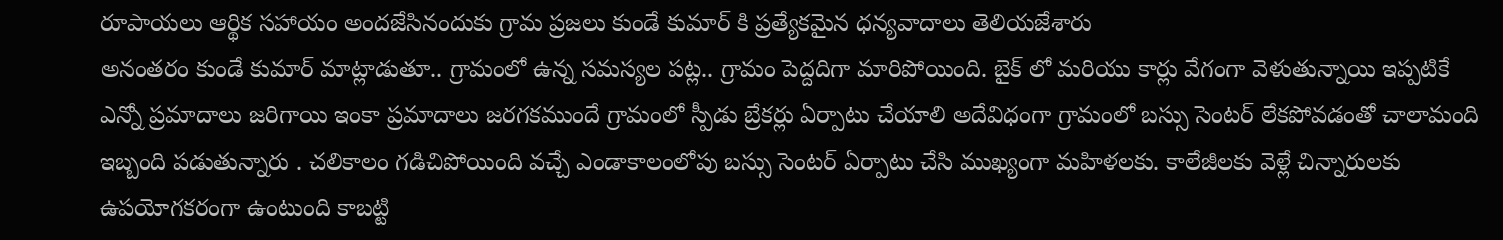రూపాయలు ఆర్థిక సహాయం అందజేసినందుకు గ్రామ ప్రజలు కుండే కుమార్ కి ప్రత్యేకమైన ధన్యవాదాలు తెలియజేశారు
అనంతరం కుండే కుమార్ మాట్లాడుతూ.. గ్రామంలో ఉన్న సమస్యల పట్ల.. గ్రామం పెద్దదిగా మారిపోయింది. బైక్ లో మరియు కార్లు వేగంగా వెళుతున్నాయి ఇప్పటికే ఎన్నో ప్రమాదాలు జరిగాయి ఇంకా ప్రమాదాలు జరగకముందే గ్రామంలో స్పీడు బ్రేకర్లు ఏర్పాటు చేయాలి అదేవిధంగా గ్రామంలో బస్సు సెంటర్ లేకపోవడంతో చాలామంది ఇబ్బంది పడుతున్నారు . చలికాలం గడిచిపోయింది వచ్చే ఎండాకాలంలోపు బస్సు సెంటర్ ఏర్పాటు చేసి ముఖ్యంగా మహిళలకు. కాలేజీలకు వెళ్లే చిన్నారులకు ఉపయోగకరంగా ఉంటుంది కాబట్టి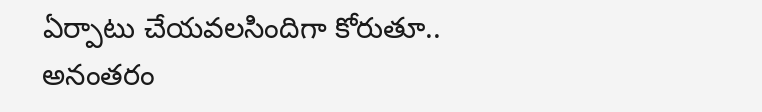ఏర్పాటు చేయవలసిందిగా కోరుతూ.. అనంతరం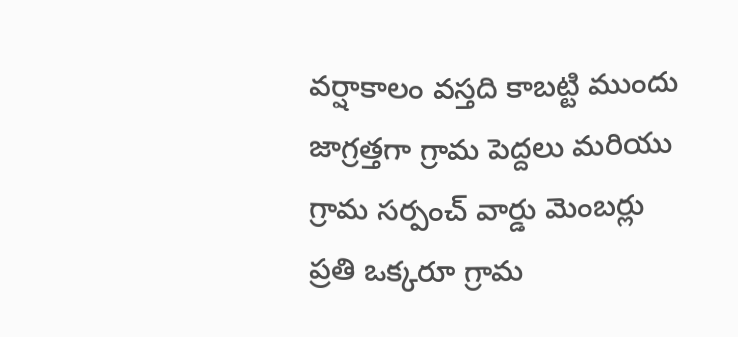వర్షాకాలం వస్తది కాబట్టి ముందు జాగ్రత్తగా గ్రామ పెద్దలు మరియు గ్రామ సర్పంచ్ వార్డు మెంబర్లు ప్రతి ఒక్కరూ గ్రామ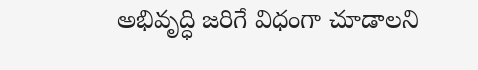అభివృద్ధి జరిగే విధంగా చూడాలని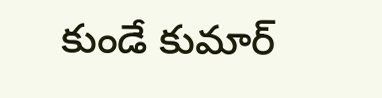కుండే కుమార్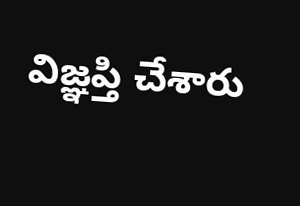విజ్ఞప్తి చేశారు